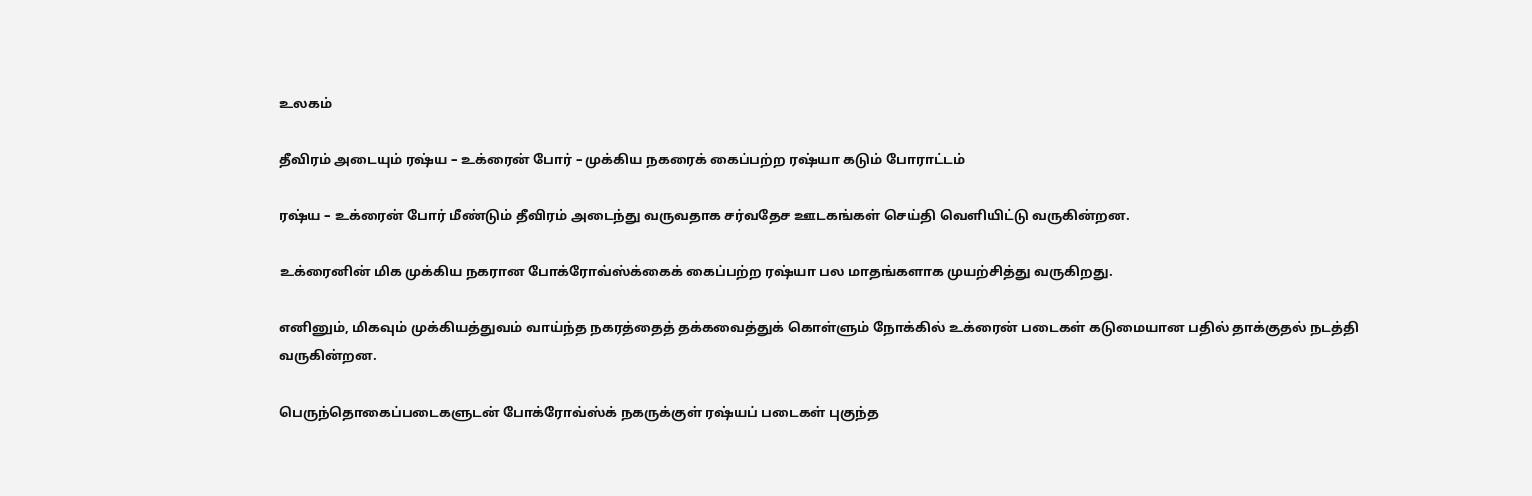உலகம்

தீவிரம் அடையும் ரஷ்ய – உக்ரைன் போர் – முக்கிய நகரைக் கைப்பற்ற ரஷ்யா கடும் போராட்டம்

ரஷ்ய – உக்ரைன் போர் மீண்டும் தீவிரம் அடைந்து வருவதாக சர்வதேச ஊடகங்கள் செய்தி வெளியிட்டு வருகின்றன.

உக்ரைனின் மிக முக்கிய நகரான போக்ரோவ்ஸ்க்கைக் கைப்பற்ற ரஷ்யா பல மாதங்களாக முயற்சித்து வருகிறது.

எனினும், மிகவும் முக்கியத்துவம் வாய்ந்த நகரத்தைத் தக்கவைத்துக் கொள்ளும் நோக்கில் உக்ரைன் படைகள் கடுமையான பதில் தாக்குதல் நடத்தி வருகின்றன.

பெருந்தொகைப்படைகளுடன் போக்ரோவ்ஸ்க் நகருக்குள் ரஷ்யப் படைகள் புகுந்த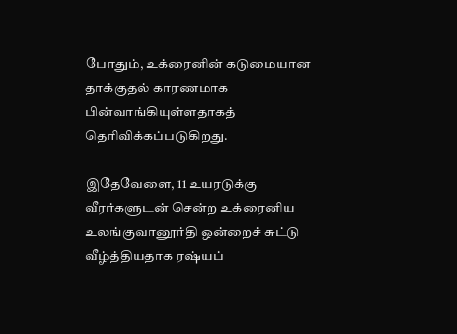போதும், உக்ரைனின் கடுமையான தாக்குதல் காரணமாக பின்வாங்கியுள்ளதாகத் தெரிவிக்கப்படுகிறது.

இதேவேளை, 11 உயரடுக்கு வீரர்களுடன் சென்ற உக்ரைனிய உலங்குவானூர்தி ஒன்றைச் சுட்டு வீழ்த்தியதாக ரஷ்யப்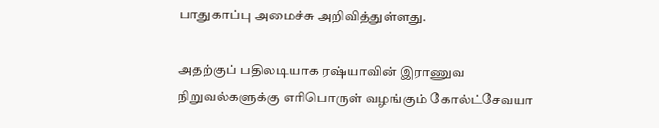பாதுகாப்பு அமைச்சு அறிவித்துள்ளது.

அதற்குப் பதிலடியாக ரஷ்யாவின் இராணுவ நிறுவல்களுக்கு எரிபொருள் வழங்கும் கோல்ட்சேவயா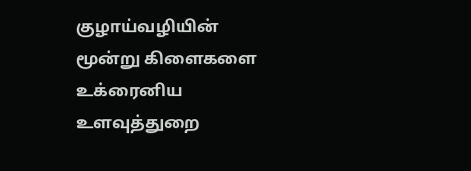குழாய்வழியின் மூன்று கிளைகளை உக்ரைனிய உளவுத்துறை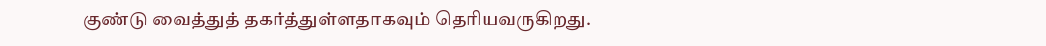குண்டு வைத்துத் தகர்த்துள்ளதாகவும் தெரியவருகிறது.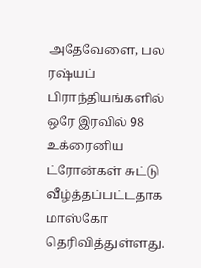அதேவேளை, பல ரஷ்யப் பிராந்தியங்களில் ஒரே இரவில் 98 உக்ரைனிய ட்ரோன்கள் சுட்டு வீழ்த்தப்பட்டதாக மாஸ்கோ தெரிவித்துள்ளது.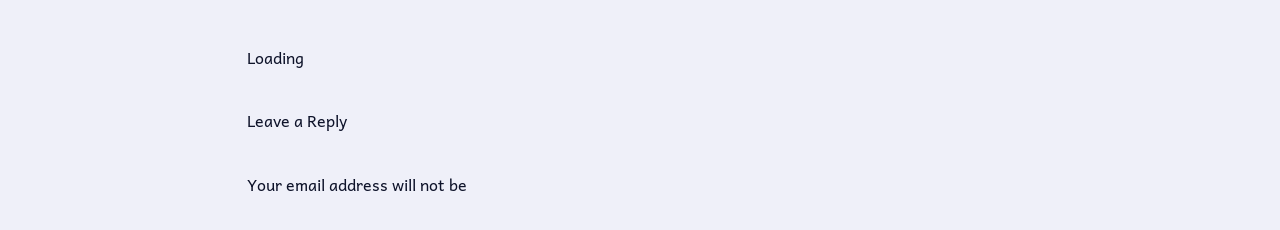Loading

Leave a Reply

Your email address will not be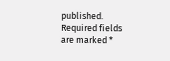published. Required fields are marked *